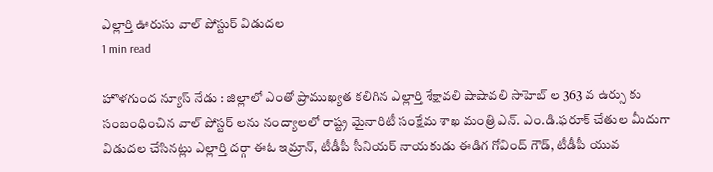ఎల్లార్తి ఊరుసు వాల్ పోస్టుర్ విడుదల
1 min read

హొళగుంద న్యూస్ నేడు : జిల్లాలో ఎంతో ప్రాముఖ్యత కలిగిన ఎల్లార్తి శేక్షావలి షాషావలి సాహెబ్ ల 363 వ ఉర్సు కు సంబంధించిన వాల్ పోస్టర్ లను నంద్యాలలో రాష్ట్ర మైనారిటీ సంక్షేమ శాఖ మంత్రి ఎన్. ఎం.డి.ఫరూక్ చేతుల మీదుగా విడుదల చేసినట్లు ఎల్లార్తి దర్గా ఈఓ ఇమ్రాన్, టీడీపీ సీనియర్ నాయకుడు ఈడిగ గోవింద్ గౌడ్, టీడీపీ యువ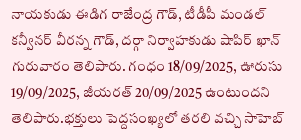నాయకుడు ఈడిగ రాజేంద్ర గౌడ్, టీడీపీ మండల్ కన్వీనర్ వీరన్న గౌడ్, దర్గా నిర్వాహకుడు షాపిర్ ఖాన్ గురువారం తెలిపారు. గంధం 18/09/2025, ఊరుసు 19/09/2025, జీయరత్ 20/09/2025 ఉంటుందని తెలిపారు.భక్తులు పెద్దసంఖ్యలో తరలి వచ్చి సాహెబ్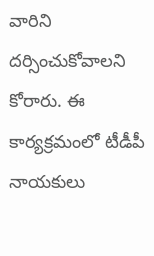వారిని దర్సించుకోవాలని కోరారు. ఈ కార్యక్రమంలో టీడీపీ నాయకులు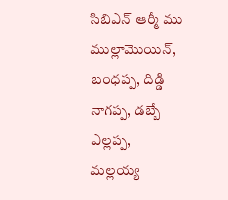సిబిఎన్ ఆర్మీ ము ముల్లామొయిన్, బంధప్ప, దిడ్డి నాగప్ప, డబ్బే ఎల్లప్ప, మల్లయ్య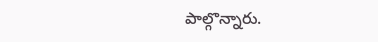పాల్గొన్నారు.